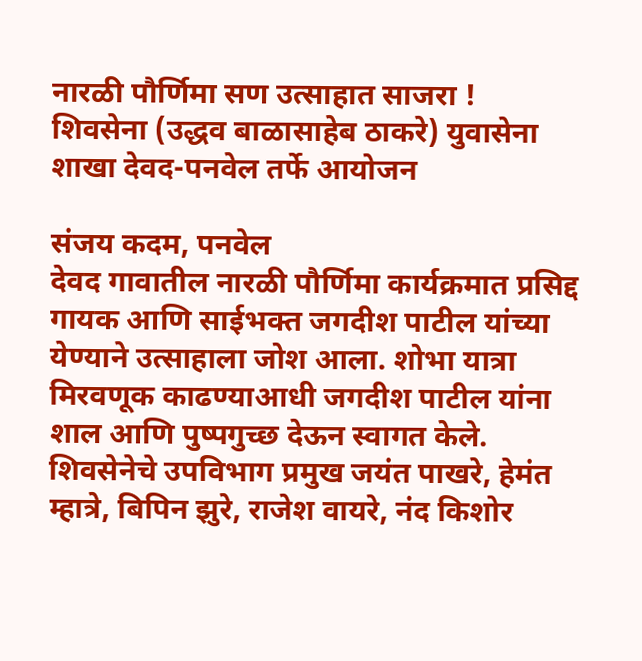नारळी पौर्णिमा सण उत्साहात साजरा !
शिवसेना (उद्धव बाळासाहेब ठाकरे) युवासेना शाखा देवद-पनवेल तर्फे आयोजन

संजय कदम, पनवेल
देवद गावातील नारळी पौर्णिमा कार्यक्रमात प्रसिद्द गायक आणि साईभक्त जगदीश पाटील यांच्या येण्याने उत्साहाला जोश आला. शोभा यात्रा मिरवणूक काढण्याआधी जगदीश पाटील यांना शाल आणि पुष्पगुच्छ देऊन स्वागत केले. शिवसेनेचे उपविभाग प्रमुख जयंत पाखरे, हेमंत म्हात्रे, बिपिन झुरे, राजेश वायरे, नंद किशोर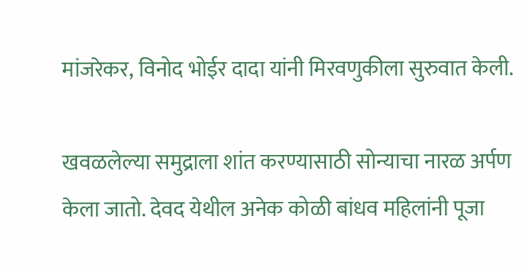मांजरेकर, विनोद भोईर दादा यांनी मिरवणुकीला सुरुवात केली.

खवळलेल्या समुद्राला शांत करण्यासाठी सोन्याचा नारळ अर्पण केला जातो. देवद येथील अनेक कोळी बांधव महिलांनी पूजा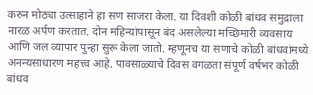करुन मोठ्या उत्साहाने हा सण साजरा केला. या दिवशी कोळी बांधव समुद्राला नारळ अर्पण करतात. दोन महिन्यांपासून बंद असलेल्या मच्छिमारी व्यवसाय आणि जल व्यापार पुन्हा सुरू केला जातो. म्हणूनच या सणाचे कोळी बांधवांमध्ये अनन्यसाधारण महत्त्व आहे. पावसाळ्याचे दिवस वगळता संपूर्ण वर्षभर कोळी बांधव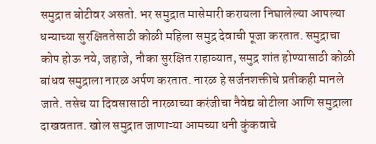समुद्रात बोटीवर असतो. भर समुद्रात मासेमारी करायला निघालेल्या आपल्या धन्याच्या सुरक्षिततेसाठी कोळी महिला समुद्र देवाची पूजा करतात. समुद्राचा कोप होऊ नये, जहाजे, नौका सुरक्षित राहाव्यात, समुद्र शांत होण्यासाठी कोळी बांधव समुद्राला नारळ अर्पण करतात. नारळ हे सर्जनशक्तीचे प्रतीकही मानले जाते. तसेच या दिवसासाठी नारळाच्या करंजीचा नैवेद्य बोटीला आणि समुद्राला दाखवतात. खोल समुद्रात जाणाऱ्या आमच्या धनी कुंकवाचे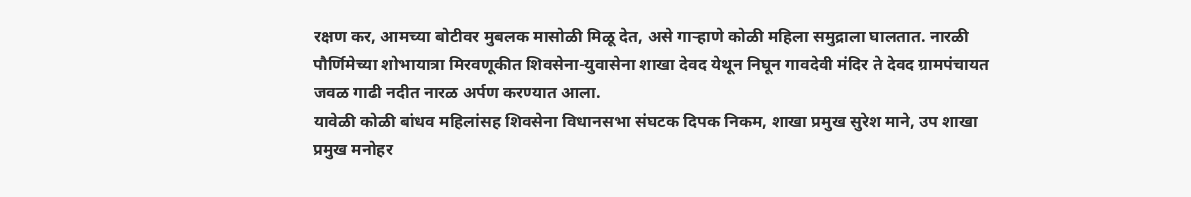रक्षण कर, आमच्या बोटीवर मुबलक मासोळी मिळू देत, असे गाऱ्हाणे कोळी महिला समुद्राला घालतात. नारळी पौर्णिमेच्या शोभायात्रा मिरवणूकीत शिवसेना-युवासेना शाखा देवद येथून निघून गावदेवी मंदिर ते देवद ग्रामपंचायत जवळ गाढी नदीत नारळ अर्पण करण्यात आला.
यावेळी कोळी बांधव महिलांसह शिवसेना विधानसभा संघटक दिपक निकम, शाखा प्रमुख सुरेश माने, उप शाखा प्रमुख मनोहर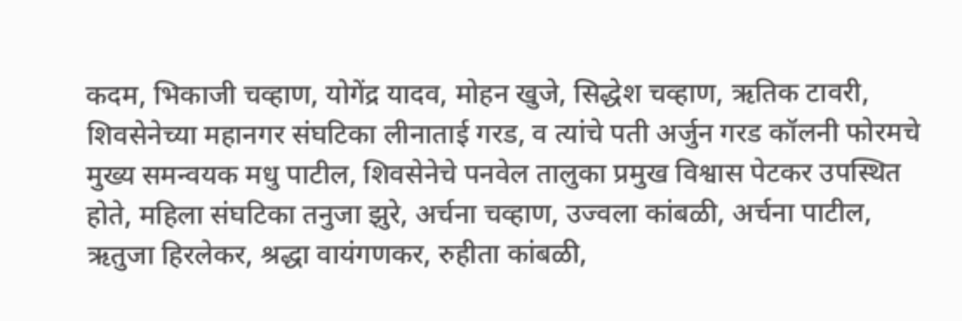कदम, भिकाजी चव्हाण, योगेंद्र यादव, मोहन खुजे, सिद्धेश चव्हाण, ऋतिक टावरी, शिवसेनेच्या महानगर संघटिका लीनाताई गरड, व त्यांचे पती अर्जुन गरड कॉलनी फोरमचे मुख्य समन्वयक मधु पाटील, शिवसेनेचे पनवेल तालुका प्रमुख विश्वास पेटकर उपस्थित होते, महिला संघटिका तनुजा झुरे, अर्चना चव्हाण, उज्वला कांबळी, अर्चना पाटील, ऋतुजा हिरलेकर, श्रद्धा वायंगणकर, रुहीता कांबळी,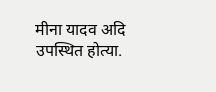मीना यादव अदि उपस्थित होत्या.